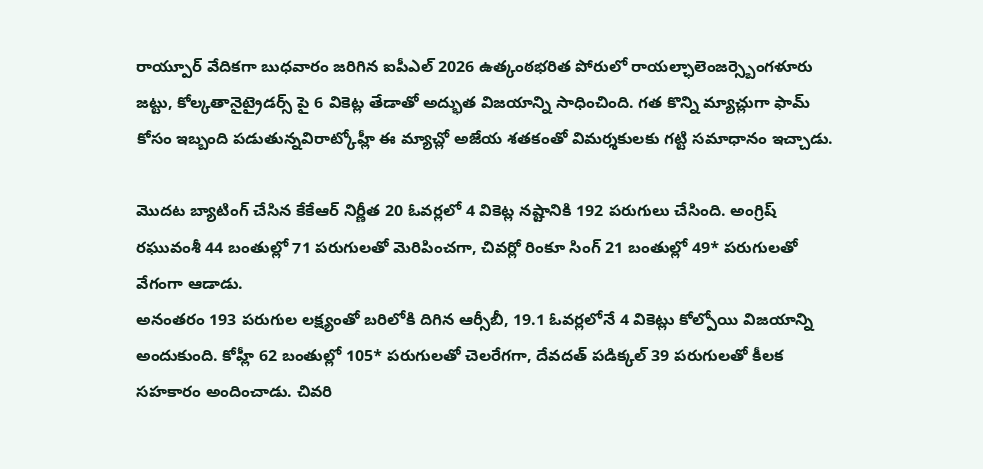రాయ్పూర్ వేదికగా బుధవారం జరిగిన ఐపీఎల్ 2026 ఉత్కంఠభరిత పోరులో రాయల్ఛాలెంజర్స్బెంగళూరు జట్టు, కోల్కతానైట్రైడర్స్ పై 6 వికెట్ల తేడాతో అద్భుత విజయాన్ని సాధించింది. గత కొన్ని మ్యాచ్లుగా ఫామ్ కోసం ఇబ్బంది పడుతున్నవిరాట్కోహ్లీ ఈ మ్యాచ్లో అజేయ శతకంతో విమర్శకులకు గట్టి సమాధానం ఇచ్చాడు.

మొదట బ్యాటింగ్ చేసిన కేకేఆర్ నిర్ణీత 20 ఓవర్లలో 4 వికెట్ల నష్టానికి 192 పరుగులు చేసింది. అంగ్రిష్ రఘువంశీ 44 బంతుల్లో 71 పరుగులతో మెరిపించగా, చివర్లో రింకూ సింగ్ 21 బంతుల్లో 49* పరుగులతో వేగంగా ఆడాడు.
అనంతరం 193 పరుగుల లక్ష్యంతో బరిలోకి దిగిన ఆర్సీబీ, 19.1 ఓవర్లలోనే 4 వికెట్లు కోల్పోయి విజయాన్ని అందుకుంది. కోహ్లీ 62 బంతుల్లో 105* పరుగులతో చెలరేగగా, దేవదత్ పడిక్కల్ 39 పరుగులతో కీలక సహకారం అందించాడు. చివరి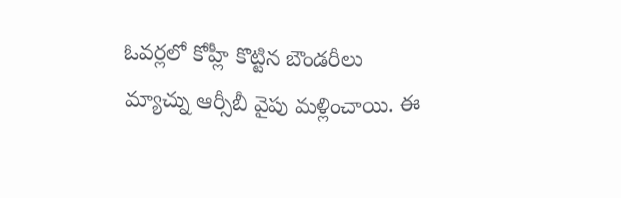ఓవర్లలో కోహ్లీ కొట్టిన బౌండరీలు మ్యాచ్ను ఆర్సీబీ వైపు మళ్లించాయి. ఈ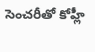సెంచరీతో కోహ్లీ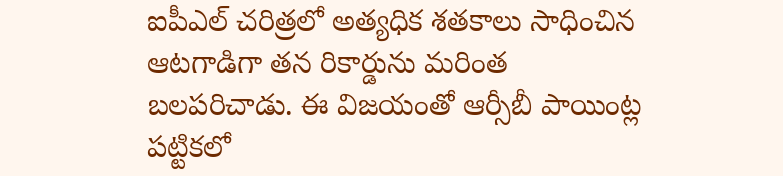ఐపీఎల్ చరిత్రలో అత్యధిక శతకాలు సాధించిన ఆటగాడిగా తన రికార్డును మరింత బలపరిచాడు. ఈ విజయంతో ఆర్సీబీ పాయింట్ల పట్టికలో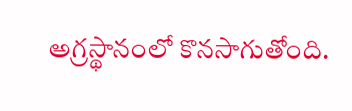అగ్రస్థానంలో కొనసాగుతోంది.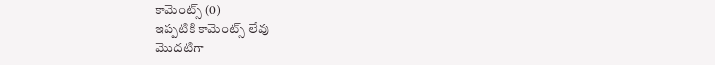కామెంట్స్ (0)
ఇప్పటికి కామెంట్స్ లేవు
మొదటిగా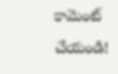కామెంట్ చేయండి!